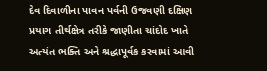દેવ દિવાળીના પાવન પર્વની ઉજવણી દક્ષિણ પ્રયાગ તીર્થક્ષેત્ર તરીકે જાણીતા ચાંદોદ ખાતે અત્યંત ભક્તિ અને શ્રદ્ધાપૂર્વક કરવામાં આવી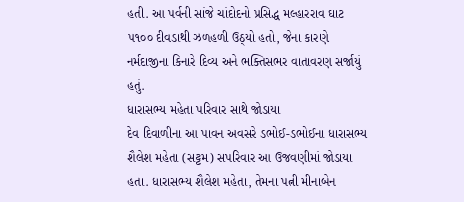હતી. આ પર્વની સાંજે ચાંદોદનો પ્રસિદ્ધ મલ્હારરાવ ઘાટ ૫૧૦૦ દીવડાથી ઝળહળી ઉઠ્યો હતો, જેના કારણે નર્મદાજીના કિનારે દિવ્ય અને ભક્તિસભર વાતાવરણ સર્જાયું હતું.
ધારાસભ્ય મહેતા પરિવાર સાથે જોડાયા
દેવ દિવાળીના આ પાવન અવસરે ડભોઈ-ડભોઈના ધારાસભ્ય શૈલેશ મહેતા (સટ્ટમ) સપરિવાર આ ઉજવણીમાં જોડાયા હતા. ધારાસભ્ય શૈલેશ મહેતા, તેમના પત્ની મીનાબેન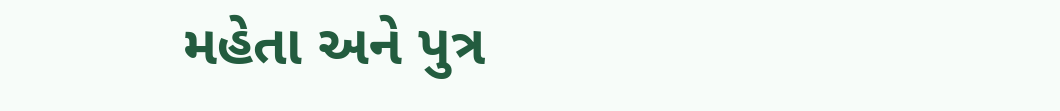મહેતા અને પુત્ર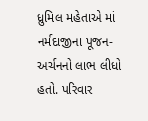ધ્રુમિલ મહેતાએ માં નર્મદાજીના પૂજન-અર્ચનનો લાભ લીધો હતો. પરિવાર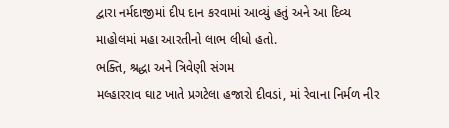દ્વારા નર્મદાજીમાં દીપ દાન કરવામાં આવ્યું હતું અને આ દિવ્ય માહોલમાં મહા આરતીનો લાભ લીધો હતો.
ભક્તિ, શ્રદ્ધા અને ત્રિવેણી સંગમ
મલ્હારરાવ ઘાટ ખાતે પ્રગટેલા હજારો દીવડાં, માં રેવાના નિર્મળ નીર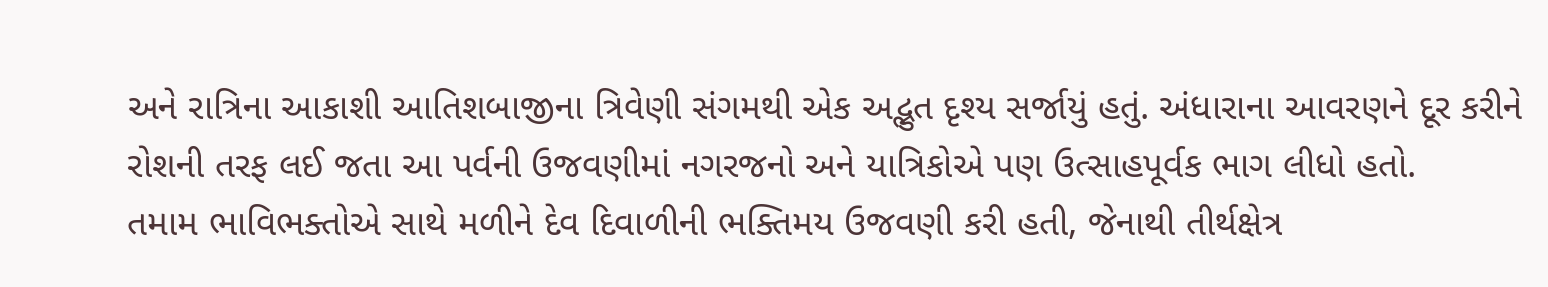અને રાત્રિના આકાશી આતિશબાજીના ત્રિવેણી સંગમથી એક અદ્ભુત દૃશ્ય સર્જાયું હતું. અંધારાના આવરણને દૂર કરીને રોશની તરફ લઈ જતા આ પર્વની ઉજવણીમાં નગરજનો અને યાત્રિકોએ પણ ઉત્સાહપૂર્વક ભાગ લીધો હતો.
તમામ ભાવિભક્તોએ સાથે મળીને દેવ દિવાળીની ભક્તિમય ઉજવણી કરી હતી, જેનાથી તીર્થક્ષેત્ર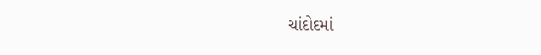ચાંદોદમાં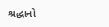શ્રદ્ધાનો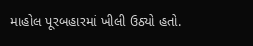માહોલ પૂરબહારમાં ખીલી ઉઠ્યો હતો.